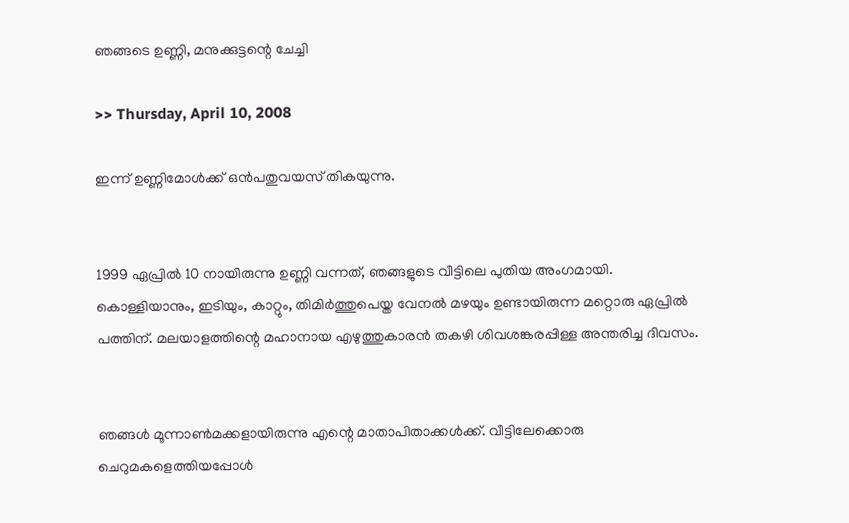ഞങ്ങടെ ഉണ്ണി, മനുക്കുട്ടന്റെ ചേച്ചി

>> Thursday, April 10, 2008

ഇന്ന് ഉണ്ണിമോള്‍ക്ക് ഒന്‍പതുവയസ് തികയുന്നു.


1999 ഏപ്രില്‍ 10 നായിരുന്നു ഉണ്ണി വന്നത്, ഞങ്ങളുടെ വീട്ടിലെ പുതിയ അംഗമായി.
കൊള്ളിയാനും, ഇടിയും, കാറ്റും, തിമിര്‍ത്തുപെയ്ത വേനല്‍ മഴയും ഉണ്ടായിരുന്ന മറ്റൊരു ഏപ്രില്‍ പത്തിന്. മലയാളത്തിന്റെ മഹാനായ എഴുത്തുകാരന്‍ തകഴി ശിവശങ്കരപ്പിള്ള അന്തരിച്ച ദിവസം.


ഞങ്ങള്‍ മൂന്നാണ്‍മക്കളായിരുന്നു എന്റെ മാതാപിതാക്കള്‍ക്ക്. വീട്ടിലേക്കൊരു ചെറുമകളെത്തിയപ്പോള്‍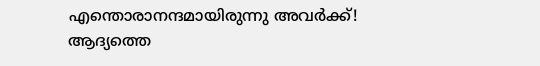എന്തൊരാനന്ദമായിരുന്നു അവര്‍ക്ക്! ആദ്യത്തെ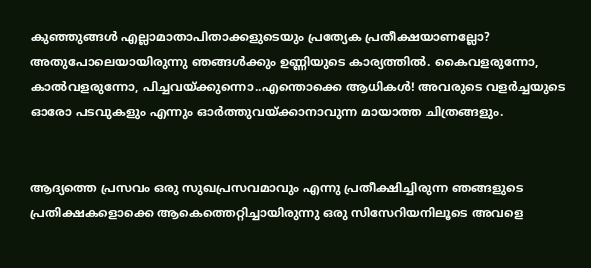കുഞ്ഞുങ്ങള്‍ എല്ലാമാതാപിതാക്കളുടെയും പ്രത്യേക പ്രതീക്ഷയാണല്ലോ? അതുപോലെയായിരുന്നു ഞങ്ങള്‍ക്കും ഉണ്ണിയുടെ കാര്യത്തില്‍. കൈവളരുന്നോ, കാല്‍‌വളരുന്നോ, പിച്ചവയ്ക്കുന്നൊ..എന്തൊക്കെ ആധികള്‍! അവരുടെ വളര്‍ച്ചയുടെ ഓരോ പടവുകളും എന്നും ഓര്‍ത്തുവയ്ക്കാനാവുന്ന മായാത്ത ചിത്രങ്ങളും.


ആദ്യത്തെ പ്രസവം ഒരു സുഖപ്രസവമാവും എന്നു പ്രതീക്ഷിച്ചിരുന്ന ഞങ്ങളുടെ പ്രതിക്ഷകളൊക്കെ ആകെത്തെറ്റിച്ചായിരുന്നു ഒരു സിസേറിയനിലൂടെ അവളെ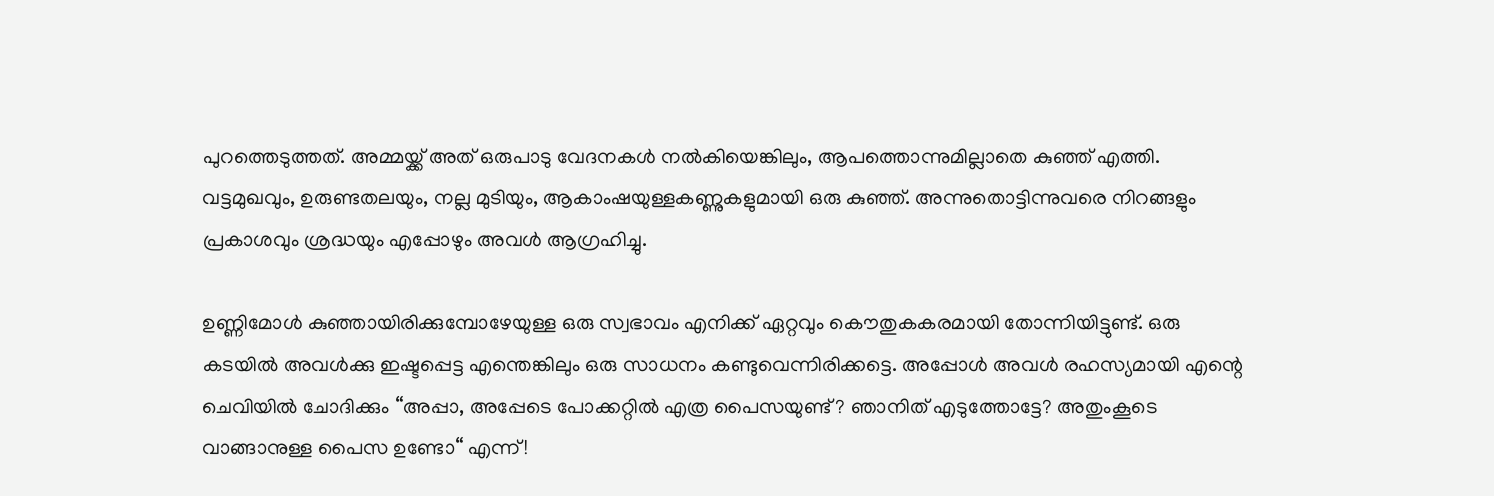പുറത്തെടുത്തത്. അമ്മയ്ക്ക് അത് ഒരുപാടു വേദനകള്‍ നല്‍കിയെങ്കിലും, ആപത്തൊന്നുമില്ലാതെ കുഞ്ഞ് എത്തി. വട്ടമുഖവും, ഉരുണ്ടതലയും, നല്ല മുടിയും, ആകാംഷയുള്ളകണ്ണുകളുമായി ഒരു കുഞ്ഞ്. അന്നുതൊട്ടിന്നുവരെ നിറങ്ങളും പ്രകാശവും ശ്രദ്ധയും എപ്പോഴും അവള്‍ ആഗ്രഹിച്ചു.

ഉണ്ണിമോള്‍ കുഞ്ഞായിരിക്കുമ്പോഴേയുള്ള ഒരു സ്വഭാവം എനിക്ക് ഏറ്റവും കൌതുകകരമായി തോന്നിയിട്ടുണ്ട്. ഒരു കടയില്‍ അവള്‍ക്കു ഇഷ്ടപ്പെട്ട എന്തെങ്കിലും ഒരു സാധനം കണ്ടുവെന്നിരിക്കട്ടെ. അപ്പോള്‍ അവള്‍ രഹസ്യമായി എന്റെ ചെവിയില്‍ ചോദിക്കും “അപ്പാ, അപ്പേടെ പോക്കറ്റില്‍ എത്ര പൈസയുണ്ട്? ഞാനിത് എടുത്തോട്ടേ? അതുംകൂടെ വാങ്ങാനുള്ള പൈസ ഉണ്ടോ“ എന്ന്!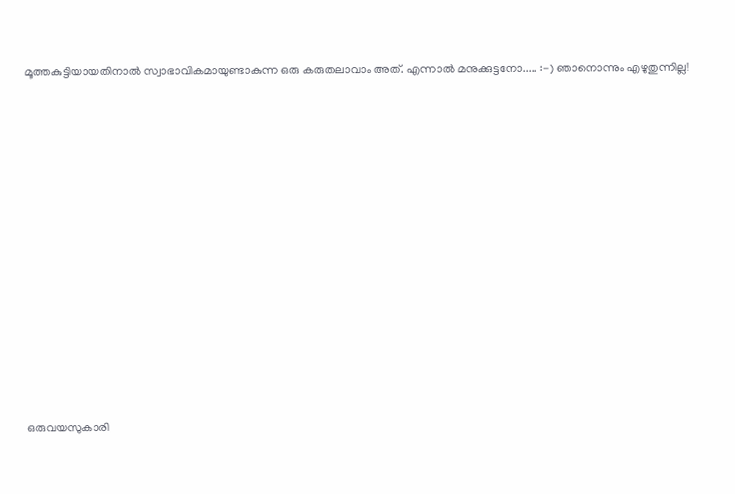മൂത്തകുട്ടിയായതിനാല്‍ സ്വാഭാവികമായുണ്ടാകുന്ന ഒരു കരുതലാവാം അത്. എന്നാല്‍ മനുക്കുട്ടനോ..... :-) ഞാനൊന്നും എഴുതുന്നില്ല!

















ഒരുവയസുകാരി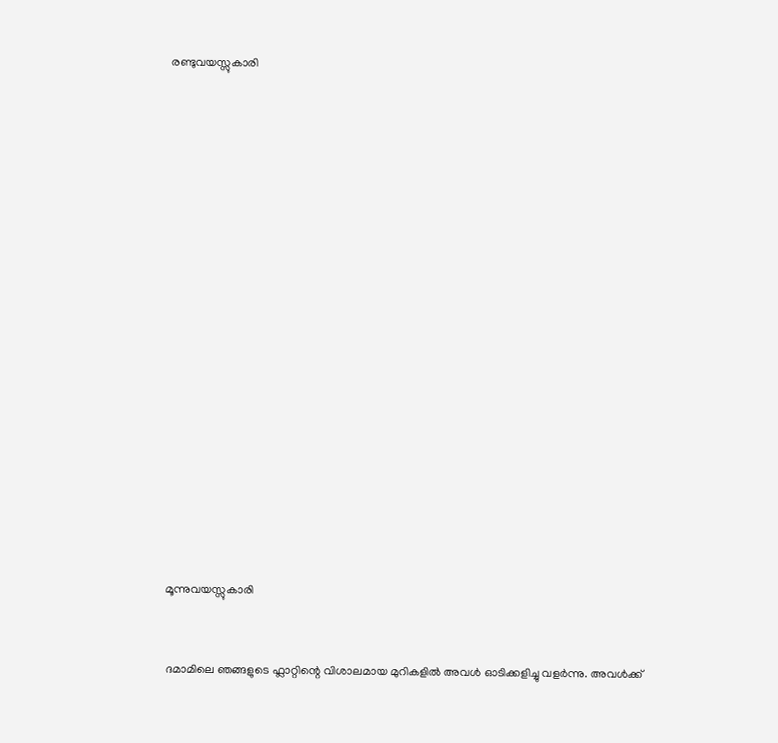രണ്ടുവയസ്സുകാരി



















മൂന്നുവയസ്സുകാരി


ദമാമിലെ ഞങ്ങളുടെ ഫ്ലാറ്റിന്റെ വിശാലമായ മുറികളില്‍ അവള്‍ ഓടിക്കളിച്ചു വളര്‍ന്നു. അവള്‍ക്ക്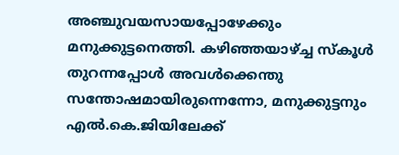അഞ്ചുവയസാ‍യപ്പോഴേക്കും മനുക്കുട്ടനെത്തി. കഴിഞ്ഞയാഴ്ച്ച സ്കൂള്‍ തുറന്നപ്പോള്‍ അവള്‍ക്കെന്തു സന്തോഷമായിരുന്നെന്നോ, മനുക്കുട്ടനും എല്‍.കെ.ജിയിലേക്ക്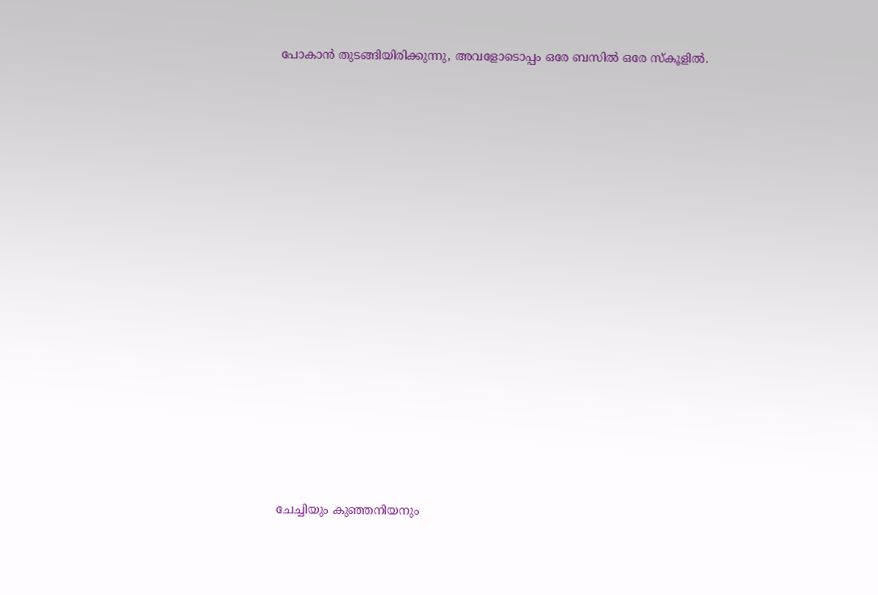പോകാന്‍ തുടങ്ങിയിരിക്കുന്നു, അവളോടൊപ്പം ഒരേ ബസില്‍ ഒരേ സ്കൂളില്‍.
















ചേച്ചിയും കുഞ്ഞനിയനും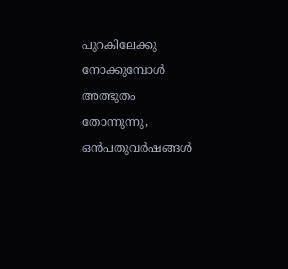പുറകിലേക്കു നോക്കുമ്പോള്‍ അത്ഭുതം തോന്നുന്നു, ഒന്‍പതുവര്‍ഷങ്ങള്‍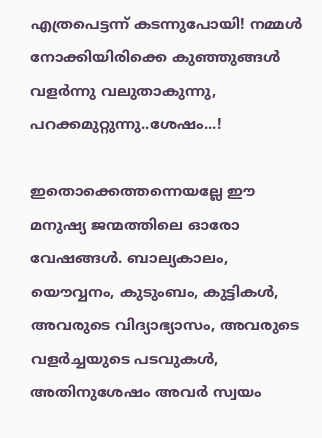എത്രപെട്ടന്ന് കടന്നുപോയി! നമ്മള്‍ നോക്കിയിരിക്കെ കുഞ്ഞുങ്ങള്‍ വളര്‍ന്നു വലുതാകുന്നു, പറക്കമുറ്റുന്നു..ശേഷം...!

ഇതൊക്കെത്തന്നെയല്ലേ ഈ മനുഷ്യ ജന്മത്തിലെ ഓരോ വേഷങ്ങള്‍. ബാല്യകാലം, യൌവ്വനം, കുടുംബം, കുട്ടികള്‍, അവരുടെ വിദ്യാഭ്യാസം, അവരുടെ വളര്‍ച്ചയുടെ പടവുകള്‍, അതിനുശേഷം അവര്‍ സ്വയം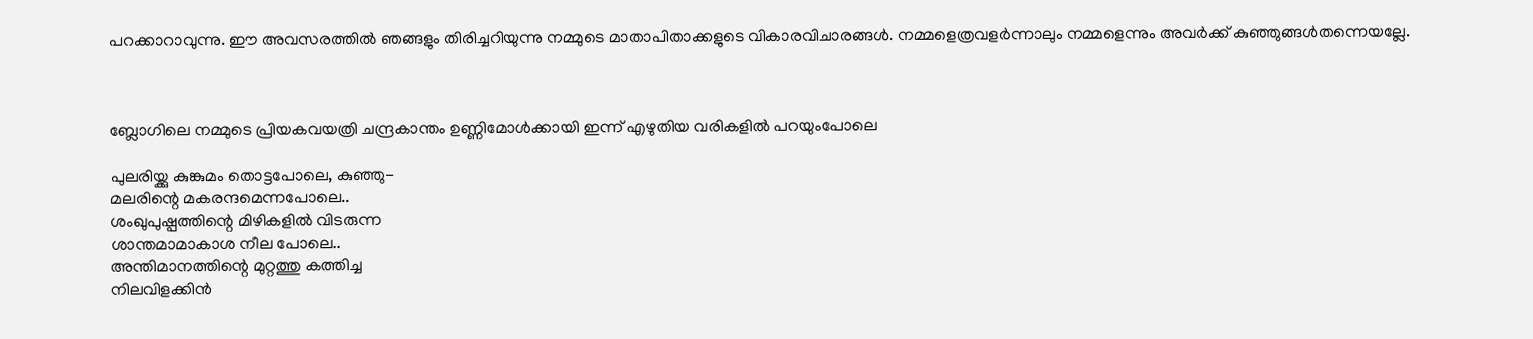പറക്കാറാവുന്നു. ഈ അവസരത്തില്‍ ഞങ്ങളും തിരിച്ചറിയുന്നു നമ്മുടെ മാതാപിതാക്കളുടെ വികാരവിചാരങ്ങള്‍. നമ്മളെത്രവളര്‍ന്നാലും നമ്മളെന്നും അവര്‍ക്ക് കുഞ്ഞുങ്ങള്‍തന്നെയല്ലേ.



ബ്ലോഗിലെ നമ്മുടെ പ്രിയകവയത്രി ചന്ദ്രകാന്തം ഉണ്ണിമോള്‍ക്കായി ഇന്ന് എഴുതിയ വരികളില്‍ പറയുംപോലെ

പുലരിയ്ക്കു കുങ്കുമം തൊട്ടപോലെ, കുഞ്ഞു-
മലരിന്റെ മകരന്ദമെന്നപോലെ..
ശംഖുപുഷ്പത്തിന്റെ മിഴികളില്‍ വിടരുന്ന
ശാന്തമാമാകാശ നീല പോലെ..
അന്തിമാനത്തിന്റെ മുറ്റത്തു കത്തിച്ച
നിലവിളക്കിന്‍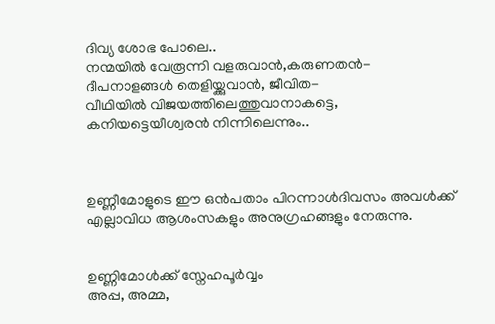ദിവ്യ ശോഭ പോലെ..
നന്മയില്‍ വേരൂന്നി വളരുവാന്‍,കരുണതന്‍-
ദീപനാളങ്ങള്‍ തെളിയ്ക്കുവാന്‍, ജീവിത-
വീഥിയില്‍ വിജയത്തിലെത്തുവാനാകട്ടെ,
കനിയട്ടെയീശ്വരന്‍ നിന്നിലെന്നും..



ഉണ്ണീമോളുടെ ഈ ഒന്‍പതാം പിറന്നാള്‍ദിവസം അവള്‍ക്ക് എല്ലാവിധ ആശംസകളും അനുഗ്രഹങ്ങളും നേരുന്നു.


ഉണ്ണിമോള്‍ക്ക് സ്നേഹപൂര്‍വ്വം
അപ്പ, അമ്മ,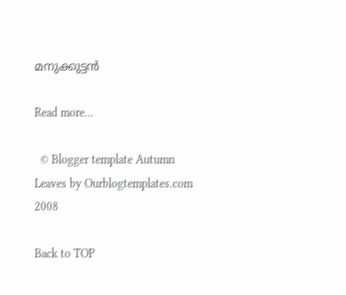മനുക്കുട്ടന്‍

Read more...

  © Blogger template Autumn Leaves by Ourblogtemplates.com 2008

Back to TOP